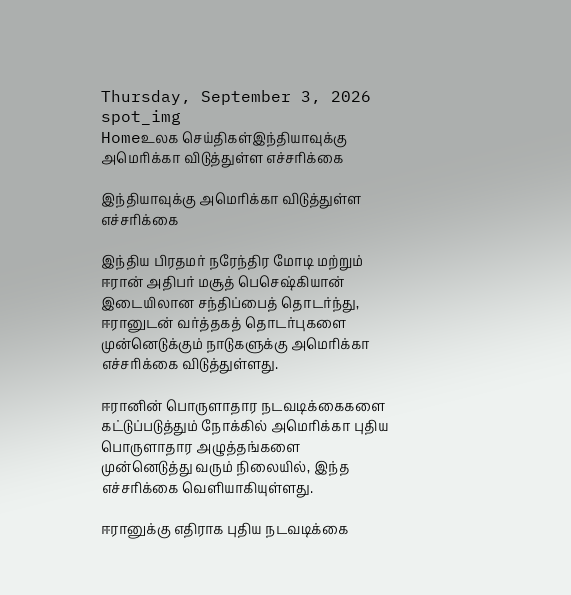Thursday, September 3, 2026
spot_img
Homeஉலக செய்திகள்இந்தியாவுக்கு அமெரிக்கா விடுத்துள்ள எச்சரிக்கை

இந்தியாவுக்கு அமெரிக்கா விடுத்துள்ள எச்சரிக்கை

இந்திய பிரதமர் நரேந்திர மோடி மற்றும் ஈரான் அதிபர் மசூத் பெசெஷ்கியான் இடையிலான சந்திப்பைத் தொடர்ந்து, ஈரானுடன் வர்த்தகத் தொடர்புகளை முன்னெடுக்கும் நாடுகளுக்கு அமெரிக்கா எச்சரிக்கை விடுத்துள்ளது.

ஈரானின் பொருளாதார நடவடிக்கைகளை கட்டுப்படுத்தும் நோக்கில் அமெரிக்கா புதிய பொருளாதார அழுத்தங்களை முன்னெடுத்து வரும் நிலையில், இந்த எச்சரிக்கை வெளியாகியுள்ளது.

ஈரானுக்கு எதிராக புதிய நடவடிக்கை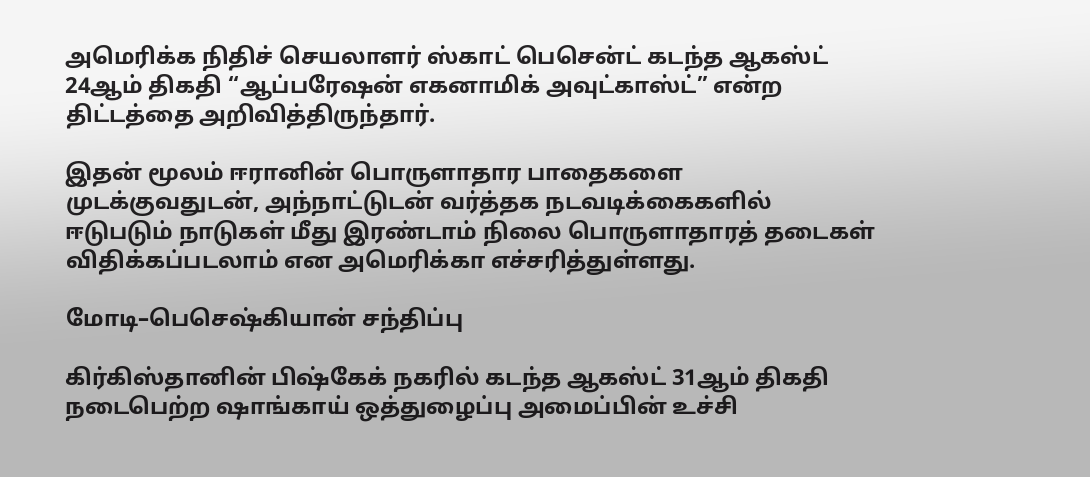அமெரிக்க நிதிச் செயலாளர் ஸ்காட் பெசென்ட் கடந்த ஆகஸ்ட் 24ஆம் திகதி “ஆப்பரேஷன் எகனாமிக் அவுட்காஸ்ட்” என்ற திட்டத்தை அறிவித்திருந்தார்.

இதன் மூலம் ஈரானின் பொருளாதார பாதைகளை முடக்குவதுடன், அந்நாட்டுடன் வர்த்தக நடவடிக்கைகளில் ஈடுபடும் நாடுகள் மீது இரண்டாம் நிலை பொருளாதாரத் தடைகள் விதிக்கப்படலாம் என அமெரிக்கா எச்சரித்துள்ளது.

மோடி–பெசெஷ்கியான் சந்திப்பு

கிர்கிஸ்தானின் பிஷ்கேக் நகரில் கடந்த ஆகஸ்ட் 31ஆம் திகதி நடைபெற்ற ஷாங்காய் ஒத்துழைப்பு அமைப்பின் உச்சி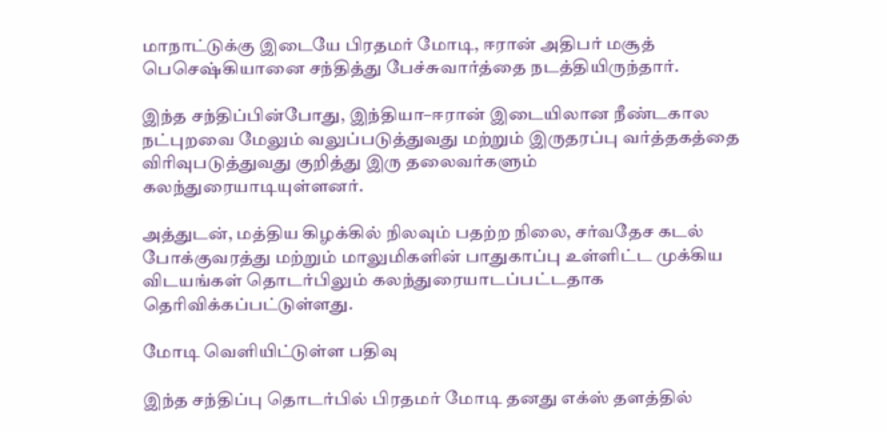மாநாட்டுக்கு இடையே பிரதமர் மோடி, ஈரான் அதிபர் மசூத் பெசெஷ்கியானை சந்தித்து பேச்சுவார்த்தை நடத்தியிருந்தார்.

இந்த சந்திப்பின்போது, இந்தியா–ஈரான் இடையிலான நீண்டகால நட்புறவை மேலும் வலுப்படுத்துவது மற்றும் இருதரப்பு வர்த்தகத்தை விரிவுபடுத்துவது குறித்து இரு தலைவர்களும் கலந்துரையாடியுள்ளனர்.

அத்துடன், மத்திய கிழக்கில் நிலவும் பதற்ற நிலை, சர்வதேச கடல் போக்குவரத்து மற்றும் மாலுமிகளின் பாதுகாப்பு உள்ளிட்ட முக்கிய விடயங்கள் தொடர்பிலும் கலந்துரையாடப்பட்டதாக தெரிவிக்கப்பட்டுள்ளது.

மோடி வெளியிட்டுள்ள பதிவு

இந்த சந்திப்பு தொடர்பில் பிரதமர் மோடி தனது எக்ஸ் தளத்தில்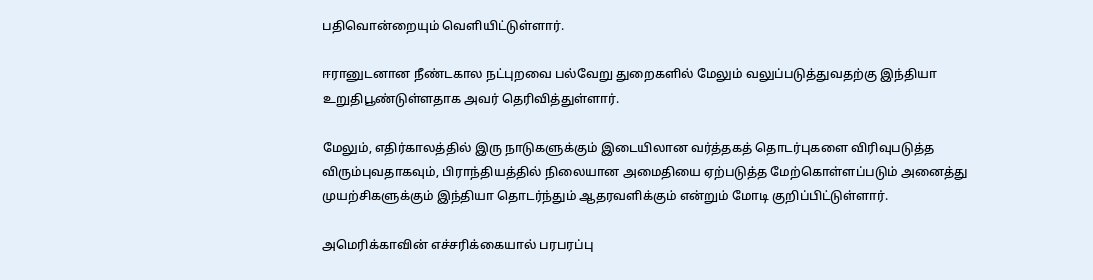பதிவொன்றையும் வெளியிட்டுள்ளார்.

ஈரானுடனான நீண்டகால நட்புறவை பல்வேறு துறைகளில் மேலும் வலுப்படுத்துவதற்கு இந்தியா உறுதிபூண்டுள்ளதாக அவர் தெரிவித்துள்ளார்.

மேலும், எதிர்காலத்தில் இரு நாடுகளுக்கும் இடையிலான வர்த்தகத் தொடர்புகளை விரிவுபடுத்த விரும்புவதாகவும், பிராந்தியத்தில் நிலையான அமைதியை ஏற்படுத்த மேற்கொள்ளப்படும் அனைத்து முயற்சிகளுக்கும் இந்தியா தொடர்ந்தும் ஆதரவளிக்கும் என்றும் மோடி குறிப்பிட்டுள்ளார்.

அமெரிக்காவின் எச்சரிக்கையால் பரபரப்பு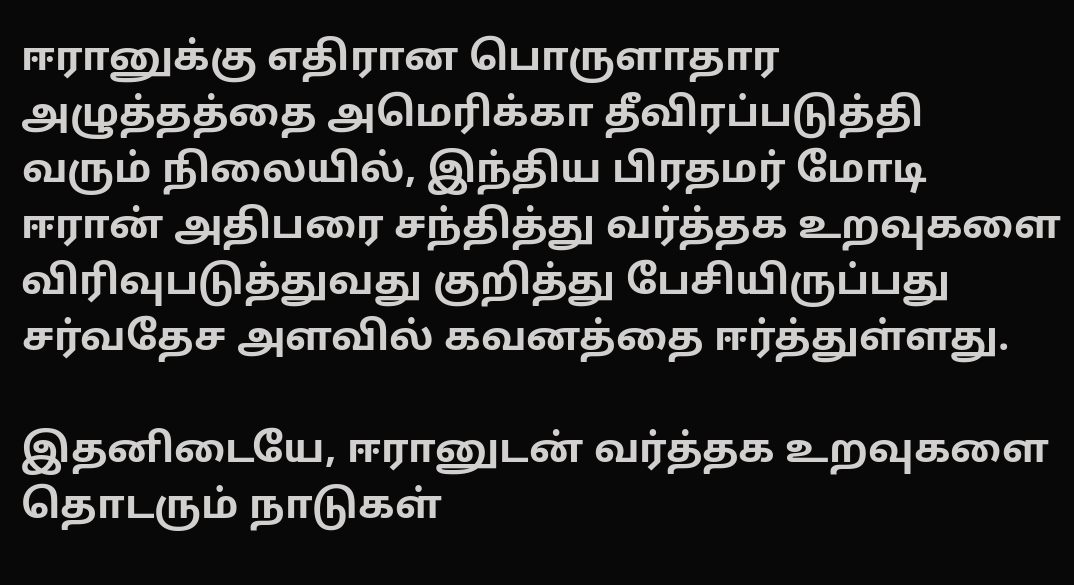ஈரானுக்கு எதிரான பொருளாதார அழுத்தத்தை அமெரிக்கா தீவிரப்படுத்தி வரும் நிலையில், இந்திய பிரதமர் மோடி ஈரான் அதிபரை சந்தித்து வர்த்தக உறவுகளை விரிவுபடுத்துவது குறித்து பேசியிருப்பது சர்வதேச அளவில் கவனத்தை ஈர்த்துள்ளது.

இதனிடையே, ஈரானுடன் வர்த்தக உறவுகளை தொடரும் நாடுகள்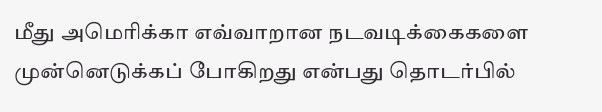மீது அமெரிக்கா எவ்வாறான நடவடிக்கைகளை முன்னெடுக்கப் போகிறது என்பது தொடர்பில்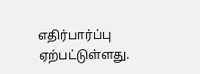எதிர்பார்ப்பு ஏற்பட்டுள்ளது.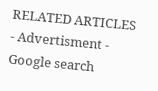RELATED ARTICLES
- Advertisment -
Google search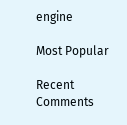engine

Most Popular

Recent Comments